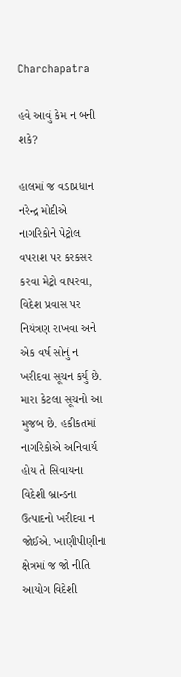Charchapatra

હવે આવું કેમ ન બની શકે?

હાલમાં જ વડાપ્રધાન નરેન્દ્ર મોદીએ નાગરિકોને પેટ્રોલ વપરાશ પર કરકસર કરવા મેટ્રો વાપરવા, વિદેશ પ્રવાસ પર નિયંત્રણ રાખવા અને એક વર્ષ સોનું ન ખરીદવા સૂચન કર્યુ છે. મારા કેટલા સૂચનો આ મુજબ છે. હકીકતમાં નાગરિકોએ અનિવાર્ય હોય તે સિવાયના વિદેશી બ્રાન્ડના ઉત્પાદનો ખરીદવા ન જોઈએ. ખાણીપીણીના ક્ષેત્રમાં જ જો નીતિ આયોગ વિદેશી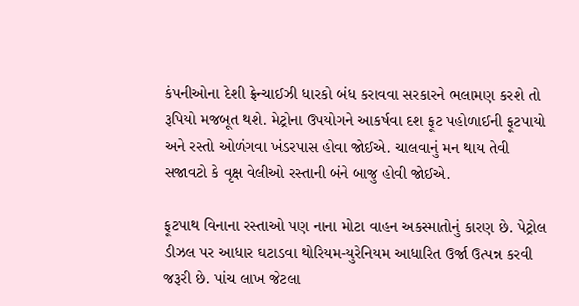કંપનીઓના દેશી ફ્રેન્ચાઈઝી ધારકો બંધ કરાવવા સરકારને ભલામણ કરશે તો રૂપિયો મજબૂત થશે. મેટ્રોના ઉપયોગને આકર્ષવા દશ ફૂટ પહોળાઈની ફૂટપાયો અને રસ્તો ઓળંગવા ખંડરપાસ હોવા જોઈએ. ચાલવાનું મન થાય તેવી સજાવટો કે વૃક્ષ વેલીઓ રસ્તાની બંને બાજુ હોવી જોઈએ.

ફૂટપાથ વિનાના રસ્તાઓ પણ નાના મોટા વાહન અકસ્માતોનું કારણ છે. પેટ્રોલ ડીઝલ પર આધાર ઘટાડવા થોરિયમ-યુરેનિયમ આધારિત ઉર્જા ઉત્પન્ન કરવી જરૂરી છે. પાંચ લાખ જેટલા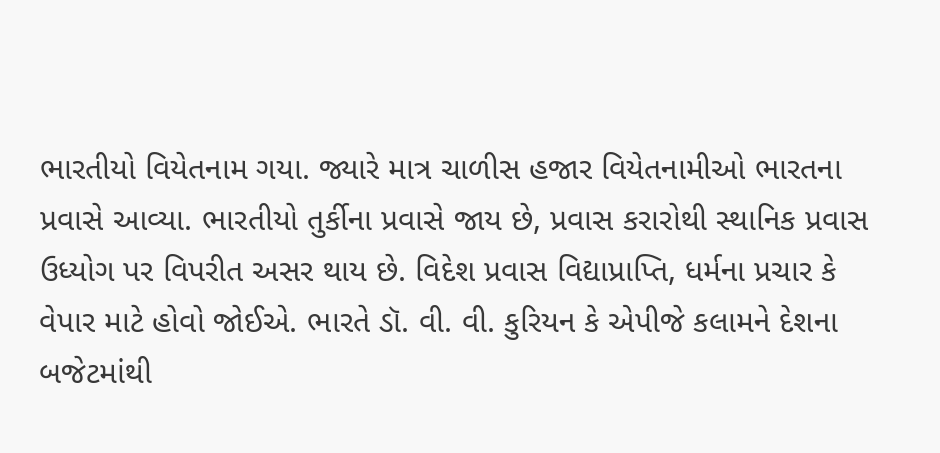ભારતીયો વિયેતનામ ગયા. જ્યારે માત્ર ચાળીસ હજાર વિયેતનામીઓ ભારતના પ્રવાસે આવ્યા. ભારતીયો તુર્કીના પ્રવાસે જાય છે, પ્રવાસ કરારોથી સ્થાનિક પ્રવાસ ઉધ્યોગ પર વિપરીત અસર થાય છે. વિદેશ પ્રવાસ વિદ્યાપ્રાપ્તિ, ધર્મના પ્રચાર કે વેપાર માટે હોવો જોઈએ. ભારતે ડૉ. વી. વી. કુરિયન કે એપીજે કલામને દેશના બજેટમાંથી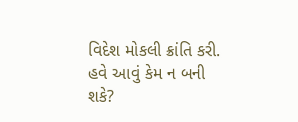વિદેશ મોકલી ક્રાંતિ કરી. હવે આવું કેમ ન બની શકે?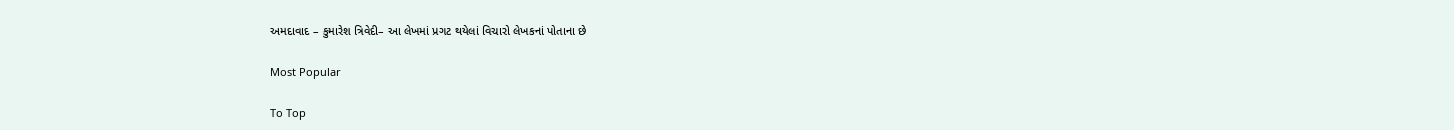અમદાવાદ – કુમારેશ ત્રિવેદી– આ લેખમાં પ્રગટ થયેલાં વિચારો લેખકનાં પોતાના છે

Most Popular

To Top